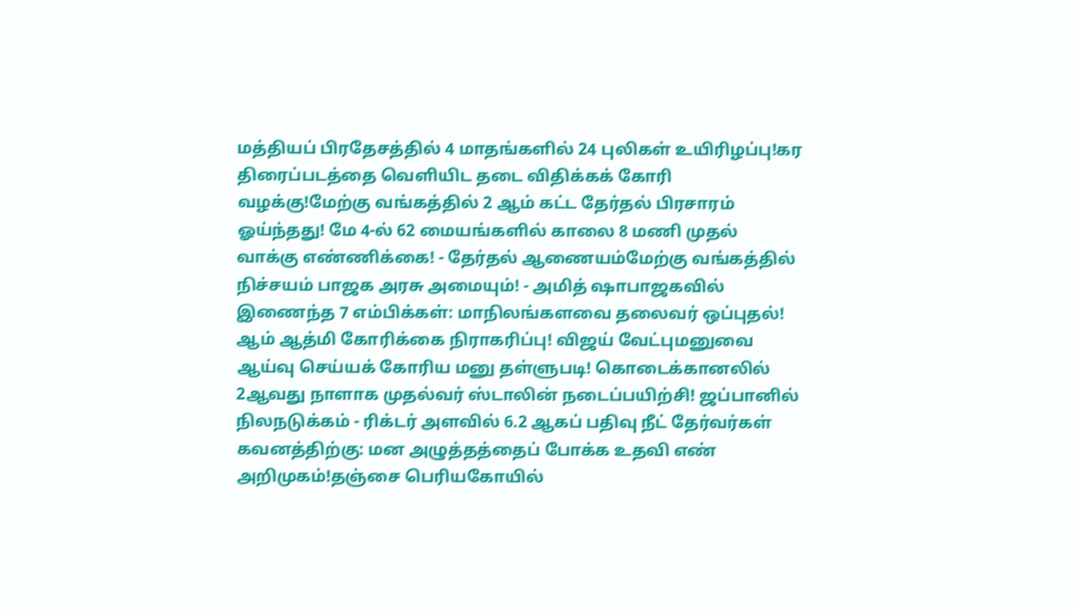மத்தியப் பிரதேசத்தில் 4 மாதங்களில் 24 புலிகள் உயிரிழப்பு!கர திரைப்படத்தை வெளியிட தடை விதிக்கக் கோரி வழக்கு!மேற்கு வங்கத்தில் 2 ஆம் கட்ட தேர்தல் பிரசாரம் ஓய்ந்தது! மே 4-ல் 62 மையங்களில் காலை 8 மணி முதல் வாக்கு எண்ணிக்கை! - தேர்தல் ஆணையம்மேற்கு வங்கத்தில் நிச்சயம் பாஜக அரசு அமையும்! - அமித் ஷாபாஜகவில் இணைந்த 7 எம்பிக்கள்: மாநிலங்களவை தலைவர் ஒப்புதல்! ஆம் ஆத்மி கோரிக்கை நிராகரிப்பு! விஜய் வேட்புமனுவை ஆய்வு செய்யக் கோரிய மனு தள்ளுபடி! கொடைக்கானலில் 2ஆவது நாளாக முதல்வர் ஸ்டாலின் நடைப்பயிற்சி! ஜப்பானில் நிலநடுக்கம் - ரிக்டர் அளவில் 6.2 ஆகப் பதிவு நீட் தேர்வர்கள் கவனத்திற்கு: மன அழுத்தத்தைப் போக்க உதவி எண் அறிமுகம்!தஞ்சை பெரியகோயில்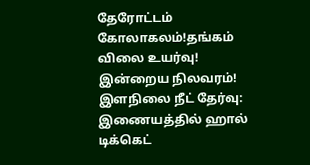தேரோட்டம் கோலாகலம்!தங்கம் விலை உயர்வு! இன்றைய நிலவரம்! இளநிலை நீட் தேர்வு: இணையத்தில் ஹால் டிக்கெட்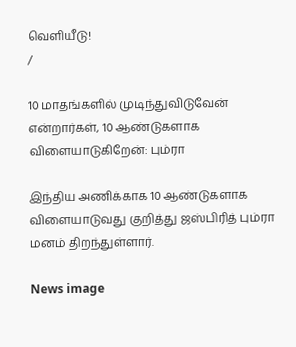வெளியீடு!
/

10 மாதங்களில் முடிந்துவிடுவேன் என்றார்கள், 10 ஆண்டுகளாக விளையாடுகிறேன்: பும்ரா

இந்திய அணிக்காக 10 ஆண்டுகளாக விளையாடுவது குறித்து ஜஸ்பிரித் பும்ரா மனம் திறந்துள்ளார்.

News image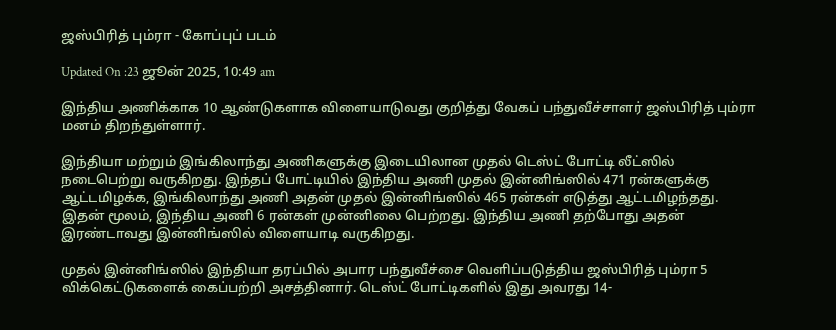ஜஸ்பிரித் பும்ரா - கோப்புப் படம்

Updated On :23 ஜூன் 2025, 10:49 am

இந்திய அணிக்காக 10 ஆண்டுகளாக விளையாடுவது குறித்து வேகப் பந்துவீச்சாளர் ஜஸ்பிரித் பும்ரா மனம் திறந்துள்ளார்.

இந்தியா மற்றும் இங்கிலாந்து அணிகளுக்கு இடையிலான முதல் டெஸ்ட் போட்டி லீட்ஸில் நடைபெற்று வருகிறது. இந்தப் போட்டியில் இந்திய அணி முதல் இன்னிங்ஸில் 471 ரன்களுக்கு ஆட்டமிழக்க, இங்கிலாந்து அணி அதன் முதல் இன்னிங்ஸில் 465 ரன்கள் எடுத்து ஆட்டமிழந்தது. இதன் மூலம், இந்திய அணி 6 ரன்கள் முன்னிலை பெற்றது. இந்திய அணி தற்போது அதன் இரண்டாவது இன்னிங்ஸில் விளையாடி வருகிறது.

முதல் இன்னிங்ஸில் இந்தியா தரப்பில் அபார பந்துவீச்சை வெளிப்படுத்திய ஜஸ்பிரித் பும்ரா 5 விக்கெட்டுகளைக் கைப்பற்றி அசத்தினார். டெஸ்ட் போட்டிகளில் இது அவரது 14-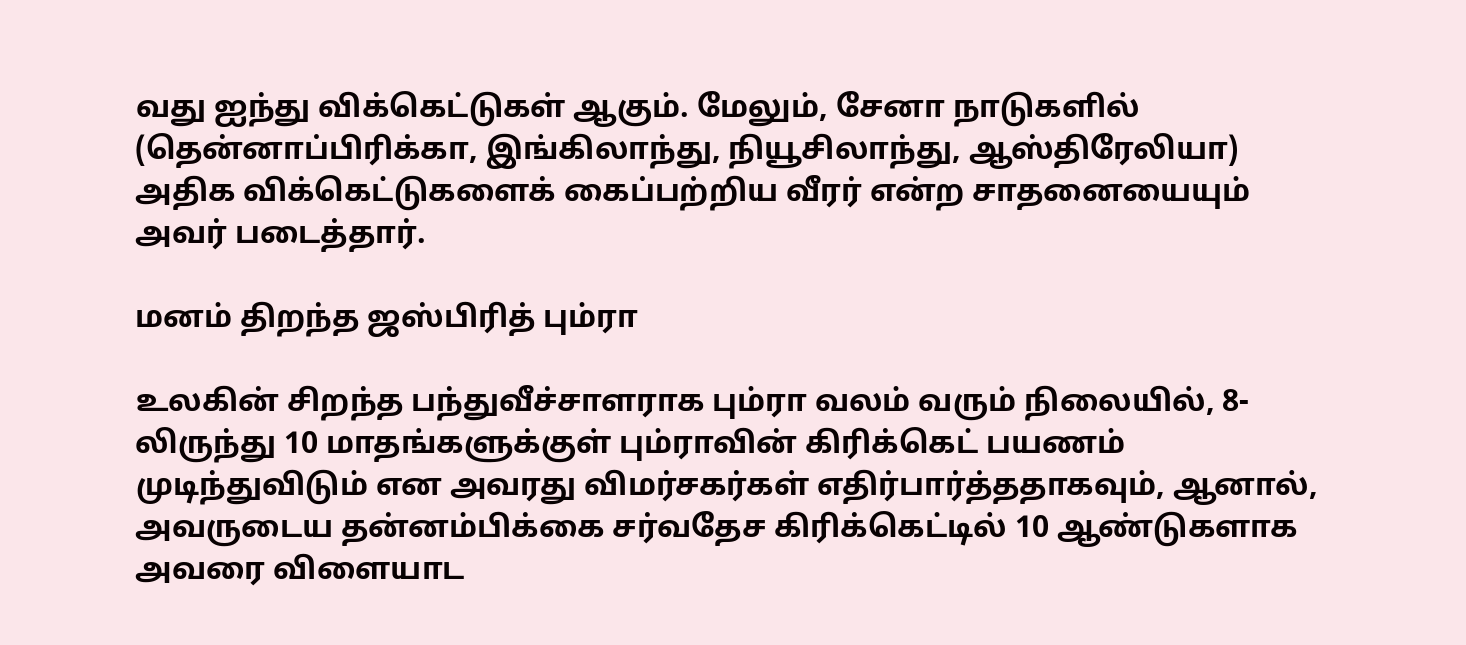வது ஐந்து விக்கெட்டுகள் ஆகும். மேலும், சேனா நாடுகளில் (தென்னாப்பிரிக்கா, இங்கிலாந்து, நியூசிலாந்து, ஆஸ்திரேலியா) அதிக விக்கெட்டுகளைக் கைப்பற்றிய வீரர் என்ற சாதனையையும் அவர் படைத்தார்.

மனம் திறந்த ஜஸ்பிரித் பும்ரா

உலகின் சிறந்த பந்துவீச்சாளராக பும்ரா வலம் வரும் நிலையில், 8-லிருந்து 10 மாதங்களுக்குள் பும்ராவின் கிரிக்கெட் பயணம் முடிந்துவிடும் என அவரது விமர்சகர்கள் எதிர்பார்த்ததாகவும், ஆனால், அவருடைய தன்னம்பிக்கை சர்வதேச கிரிக்கெட்டில் 10 ஆண்டுகளாக அவரை விளையாட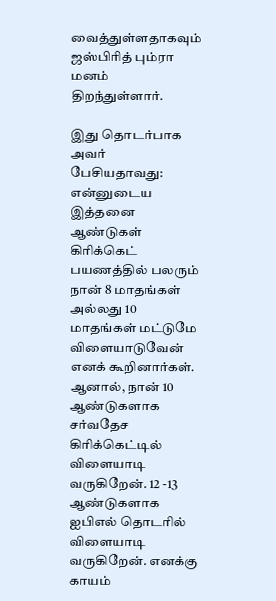வைத்துள்ளதாகவும் ஜஸ்பிரித் பும்ரா மனம் திறந்துள்ளார்.

இது தொடர்பாக அவர் பேசியதாவது: என்னுடைய இத்தனை ஆண்டுகள் கிரிக்கெட் பயணத்தில் பலரும் நான் 8 மாதங்கள் அல்லது 10 மாதங்கள் மட்டுமே விளையாடுவேன் எனக் கூறினார்கள். ஆனால், நான் 10 ஆண்டுகளாக சர்வதேச கிரிக்கெட்டில் விளையாடி வருகிறேன். 12 -13 ஆண்டுகளாக ஐபிஎல் தொடரில் விளையாடி வருகிறேன். எனக்கு காயம்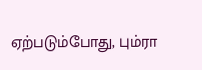ஏற்படும்போது, பும்ரா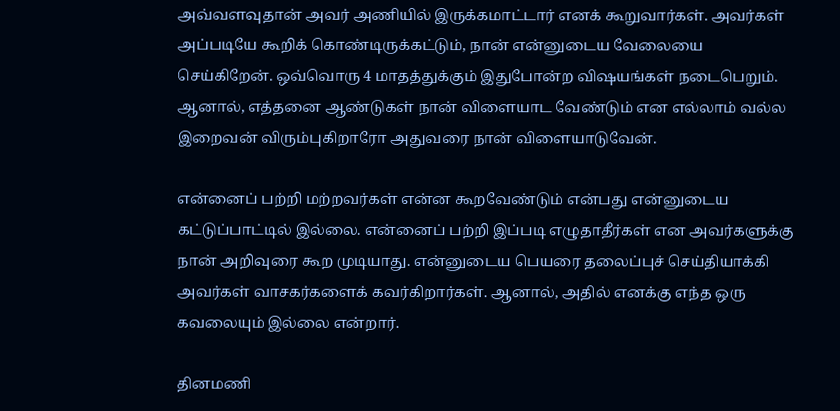அவ்வளவுதான் அவர் அணியில் இருக்கமாட்டார் எனக் கூறுவார்கள். அவர்கள் அப்படியே கூறிக் கொண்டிருக்கட்டும், நான் என்னுடைய வேலையை செய்கிறேன். ஒவ்வொரு 4 மாதத்துக்கும் இதுபோன்ற விஷயங்கள் நடைபெறும். ஆனால், எத்தனை ஆண்டுகள் நான் விளையாட வேண்டும் என எல்லாம் வல்ல இறைவன் விரும்புகிறாரோ அதுவரை நான் விளையாடுவேன்.

என்னைப் பற்றி மற்றவர்கள் என்ன கூறவேண்டும் என்பது என்னுடைய கட்டுப்பாட்டில் இல்லை. என்னைப் பற்றி இப்படி எழுதாதீர்கள் என அவர்களுக்கு நான் அறிவுரை கூற முடியாது. என்னுடைய பெயரை தலைப்புச் செய்தியாக்கி அவர்கள் வாசகர்களைக் கவர்கிறார்கள். ஆனால், அதில் எனக்கு எந்த ஒரு கவலையும் இல்லை என்றார்.

தினமணி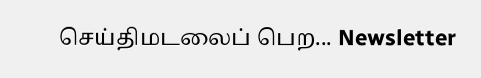செய்திமடலைப் பெற... Newsletter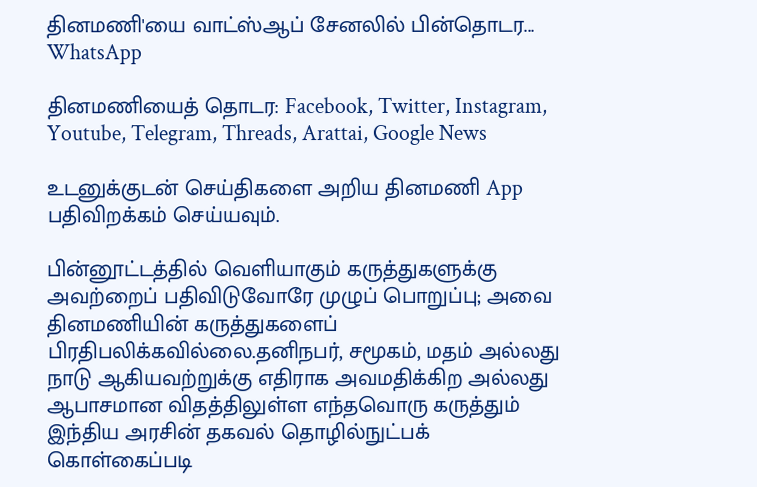தினமணி'யை வாட்ஸ்ஆப் சேனலில் பின்தொடர... WhatsApp

தினமணியைத் தொடர: Facebook, Twitter, Instagram, Youtube, Telegram, Threads, Arattai, Google News

உடனுக்குடன் செய்திகளை அறிய தினமணி App பதிவிறக்கம் செய்யவும்.

பின்னூட்டத்தில் வெளியாகும் கருத்துகளுக்கு அவற்றைப் பதிவிடுவோரே முழுப் பொறுப்பு; அவை தினமணியின் கருத்துகளைப் பிரதிபலிக்கவில்லை.தனிநபர், சமூகம், மதம் அல்லது நாடு ஆகியவற்றுக்கு எதிராக அவமதிக்கிற அல்லது ஆபாசமான விதத்திலுள்ள எந்தவொரு கருத்தும் இந்திய அரசின் தகவல் தொழில்நுட்பக் கொள்கைப்படி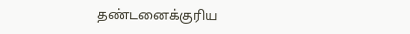தண்டனைக்குரிய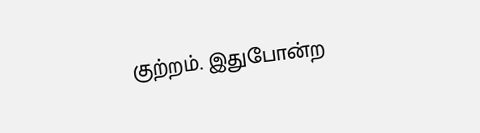குற்றம். இதுபோன்ற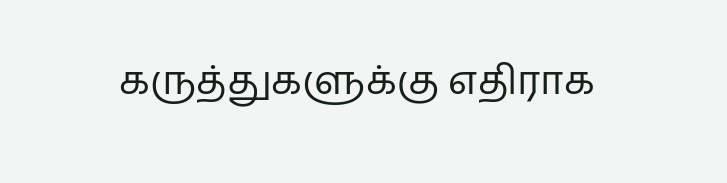கருத்துகளுக்கு எதிராக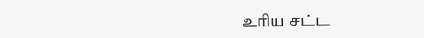உரிய சட்ட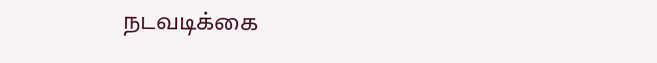நடவடிக்கை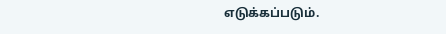எடுக்கப்படும்.